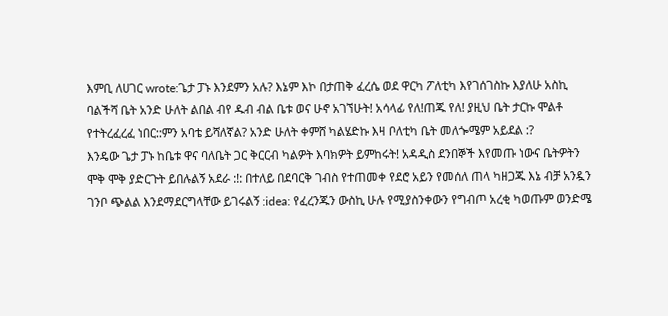እምቢ ለሀገር wrote:ጌታ ፓኑ እንደምን አሉ? እኔም እኮ በታጠቅ ፈረሴ ወደ ዋርካ ፖለቲካ እየገሰገስኩ እያለሁ አስኪ ባልችሻ ቤት አንድ ሁለት ልበል ብየ ዱብ ብል ቤቱ ወና ሁኖ አገኘሁት! አሳላፊ የለ!ጠጁ የለ! ያዚህ ቤት ታርኩ ሞልቶ የተትረፈረፈ ነበር::ምን አባቴ ይሻለኛል? አንድ ሁለት ቀምሸ ካልሄድኩ እዛ ቦለቲካ ቤት መለጐሜም አይደል :?
እንዴው ጌታ ፓኑ ከቤቱ ዋና ባለቤት ጋር ቅርርብ ካልዎት እባክዎት ይምከሩት! አዳዲስ ደንበኞች እየመጡ ነውና ቤትዎትን ሞቅ ሞቅ ያድርጉት ይበሉልኝ አደራ :!: በተለይ በደባርቅ ገብስ የተጠመቀ የደሮ አይን የመሰለ ጠላ ካዘጋጁ እኔ ብቻ አንዷን ገንቦ ጭልል እንደማደርግላቸው ይገሩልኝ :idea: የፈረንጁን ውስኪ ሁሉ የሚያስንቀውን የግብጦ አረቂ ካወጡም ወንድሜ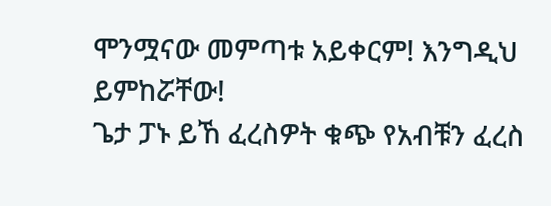ሞንሟናው መምጣቱ አይቀርም! እንግዲህ ይምከሯቸው!
ጌታ ፓኑ ይኸ ፈረስዎት ቁጭ የአብቹን ፈረስ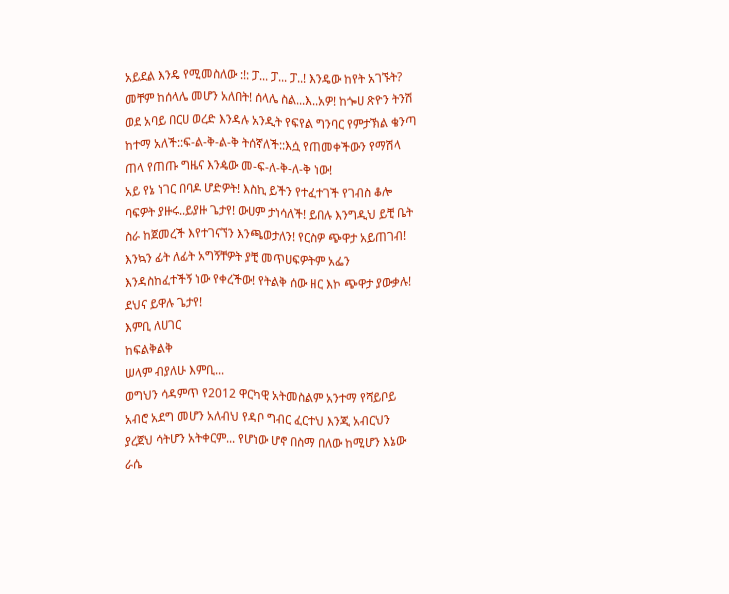አይደል እንዴ የሚመስለው :!: ፓ... ፓ... ፓ..! እንዴው ከየት አገኙት? መቸም ከሰላሌ መሆን አለበት! ሰላሌ ስል...እ..አዎ! ከጐሀ ጽዮን ትንሽ ወደ አባይ በርሀ ወረድ እንዳሉ አንዲት የፍየል ግንባር የምታኽል ቄንጣ ከተማ አለች::ፍ-ል-ቅ-ል-ቅ ትሰኛለች::እሷ የጠመቀችውን የማሽላ ጠላ የጠጡ ግዜና እንዼው መ-ፍ-ለ-ቅ-ለ-ቅ ነው!
አይ የኔ ነገር በባዶ ሆድዎት! እስኪ ይችን የተፈተገች የገብስ ቆሎ ባፍዎት ያዙሩ..ይያዙ ጌታየ! ውሀም ታነሳለች! ይበሉ እንግዲህ ይቺ ቤት ስራ ከጀመረች እየተገናኘን እንጫወታለን! የርስዎ ጭዋታ አይጠገብ! እንኳን ፊት ለፊት አግኝቸዎት ያቺ መጥሀፍዎትም አፌን እንዳስከፈተችኝ ነው የቀረችው! የትልቅ ሰው ዘር እኮ ጭዋታ ያውቃሉ! ደህና ይዋሉ ጌታየ!
እምቢ ለሀገር
ከፍልቅልቅ
ሠላም ብያለሁ እምቢ...
ወግህን ሳዳምጥ የ2012 ዋርካዊ አትመስልም አንተማ የሻይቦይ አብሮ አደግ መሆን አለብህ የዳቦ ግብር ፈርተህ እንጂ አብርህን ያረጀህ ሳትሆን አትቀርም... የሆነው ሆኖ በስማ በለው ከሚሆን እኔው ራሴ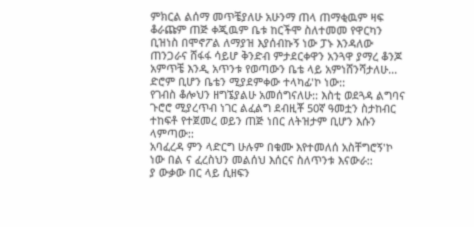ምክርል ልሰማ መጥቼያለሁ አሁንማ ጠላ ጠማቂዉም ዛፍ ቆራጩም ጠጅ ቀጂዉም ቤቱ ከርችሞ ስለተመመ የዋርካን ቢዝነስ በሞኖፖል ለማያዝ እያሰብኩኝ ነው ፓኑ እንዳለው ጠንጋራና ሸፋፋ ሳይሆ ቅንድብ ምታደርቀዋን አንጓዋ ያማረ ቆንጆ አምጥቼ እንዲ አጥንቱ የወጣውን ቤቴ ላይ አምነሸንሻታለሁ... ድሮም ቢሆን ቤቴን ሚያደምቀው ተላካፊ'ኮ ነው::
የገብስ ቆሎህን ዘግኜያልሁ አመሰግናለሁ:: እስቲ ወደጓዳ ልግባና ጉሮሮ ሚያረጥብ ነገር ልፈልግ ደብዚቾ 50ኛ ዓመቷን ስታከብር ተከፍቶ የተጀመረ ወይን ጠጅ ነበር ለትዝታም ቢሆን እሱን ላምጣው::
አባፈረዳ ምን ላድርግ ሁሉም በቁሙ እየተመለሰ አስቸግሮኝ'ኮ ነው በል ና ፈረስህን መልሰህ እሰርና ስለጥንቱ እናውራ::
ያ ውቃው በር ላይ ሲዘፍን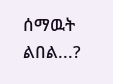ሰማዉት ልበል...?